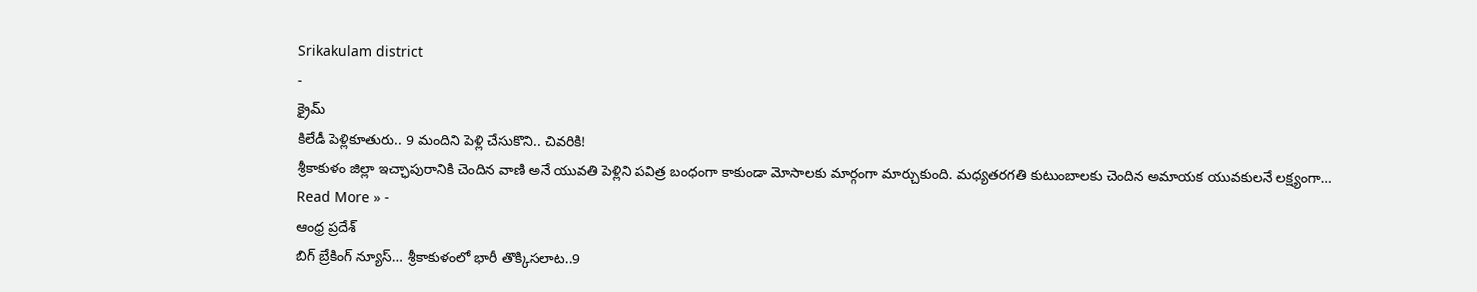Srikakulam district
-
క్రైమ్
కిలేడీ పెళ్లికూతురు.. 9 మందిని పెళ్లి చేసుకొని.. చివరికి!
శ్రీకాకుళం జిల్లా ఇచ్ఛాపురానికి చెందిన వాణి అనే యువతి పెళ్లిని పవిత్ర బంధంగా కాకుండా మోసాలకు మార్గంగా మార్చుకుంది. మధ్యతరగతి కుటుంబాలకు చెందిన అమాయక యువకులనే లక్ష్యంగా…
Read More » -
ఆంధ్ర ప్రదేశ్
బిగ్ బ్రేకింగ్ న్యూస్… శ్రీకాకుళంలో భారీ తొక్కిసలాట..9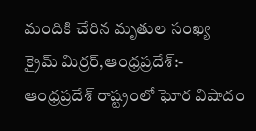మందికి చేరిన మృతుల సంఖ్య
క్రైమ్ మిర్రర్,ఆంధ్రప్రదేశ్:- ఆంధ్రప్రదేశ్ రాష్ట్రంలో ఘోర విషాదం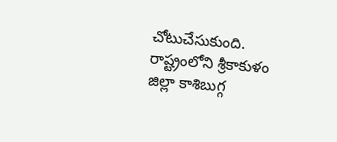చోటుచేసుకుంది. రాష్ట్రంలోని శ్రీకాకుళం జిల్లా కాశిబుగ్గ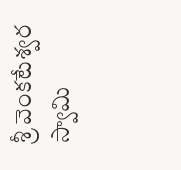శ్రీ వెంకటేశ్వర స్వామి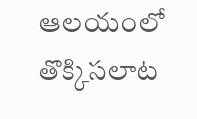ఆలయంలో తొక్కిసలాట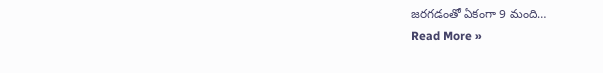జరగడంతో ఏకంగా 9 మంది…
Read More »